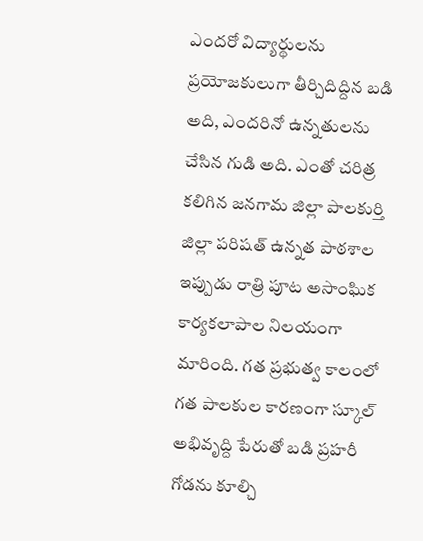ఎందరో విద్యార్థులను ప్రయోజకులుగా తీర్చిదిద్దిన బడి అది, ఎందరినో ఉన్నతులను చేసిన గుడి అది. ఎంతో చరిత్ర కలిగిన జనగామ జిల్లా పాలకుర్తి జిల్లా పరిషత్ ఉన్నత పాఠశాల ఇప్పుడు రాత్రి పూట అసాంఘిక కార్యకలాపాల నిలయంగా మారింది. గత ప్రభుత్వ కాలంలో గత పాలకుల కారణంగా స్కూల్ అభివృద్ది పేరుతో బడి ప్రహరీ గోడను కూల్చి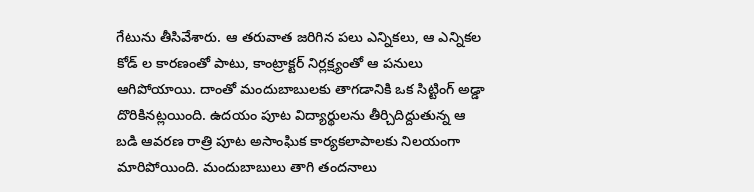గేటును తీసివేశారు. ఆ తరువాత జరిగిన పలు ఎన్నికలు, ఆ ఎన్నికల కోడ్ ల కారణంతో పాటు, కాంట్రాక్టర్ నిర్లక్ష్యంతో ఆ పనులు ఆగిపోయాయి. దాంతో మందుబాబులకు తాగడానికి ఒక సిట్టింగ్ అడ్డా దొరికినట్లయింది. ఉదయం పూట విద్యార్థులను తీర్చిదిద్దుతున్న ఆ బడి ఆవరణ రాత్రి పూట అసాంఘిక కార్యకలాపాలకు నిలయంగా మారిపోయింది. మందుబాబులు తాగి తందనాలు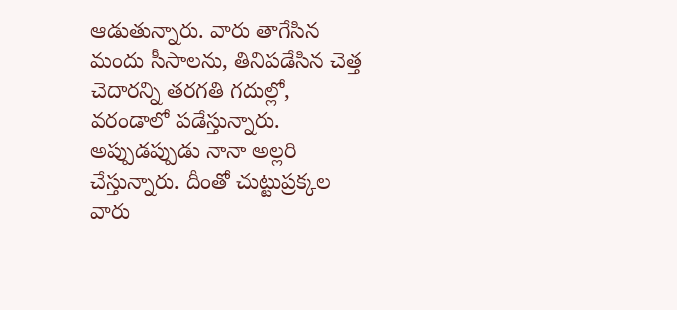ఆడుతున్నారు. వారు తాగేసిన మందు సీసాలను, తినిపడేసిన చెత్త చెదారన్ని తరగతి గదుల్లో, వరండాలో పడేస్తున్నారు. అప్పుడప్పుడు నానా అల్లరి చేస్తున్నారు. దీంతో చుట్టుప్రక్కల వారు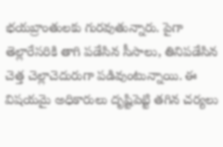భయబ్రాంతులకు గురవుతున్నారు. పైగా తెల్లారేసరికి తాగి పడేసిన సీసాలు, తినిపడేసిన చెత్త చెల్లాచెదురుగా పడివుంటున్నాయి. ఈ విషయమై అధికారులు దృష్టిపెట్టి తగిన చర్యలు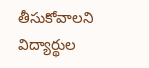తీసుకోవాలని విద్యార్థుల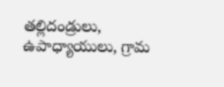తల్లిదండ్రులు, ఉపాధ్యాయులు, గ్రామ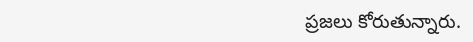ప్రజలు కోరుతున్నారు.